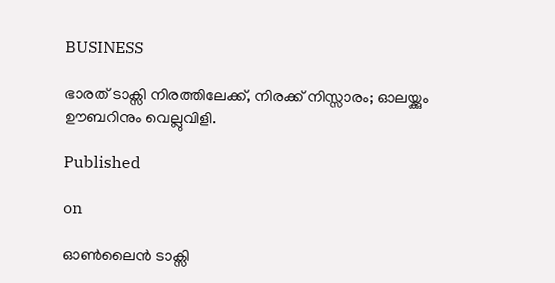BUSINESS

ഭാരത് ടാക്സി നിരത്തിലേക്ക്, നിരക്ക് നിസ്സാരം; ഓലയ്ക്കും ഊബറിനും വെല്ലുവിളി.

Published

on

ഓണ്‍ലൈൻ ടാക്സി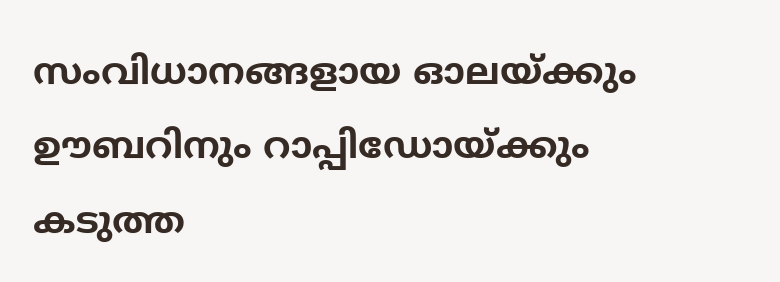സംവിധാനങ്ങളായ ഓലയ്ക്കും ഊബറിനും റാപ്പിഡോയ്ക്കും കടുത്ത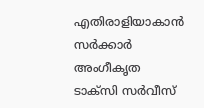എതിരാളിയാകാൻ സർക്കാർ അംഗീകൃത ടാക്സി സർവീസ്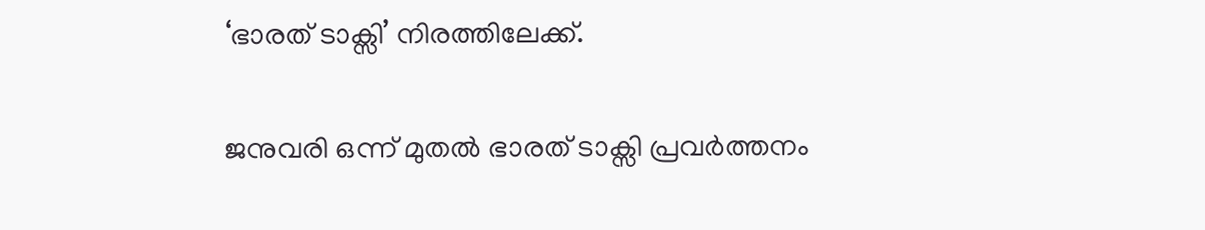‘ഭാരത് ടാക്സി’ നിരത്തിലേക്ക്.

ജനുവരി ഒന്ന് മുതല്‍ ഭാരത് ടാക്സി പ്രവർത്തനം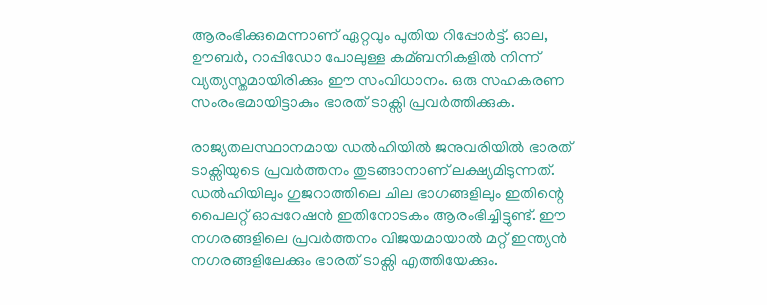ആരംഭിക്കുമെന്നാണ് ഏറ്റവും പുതിയ റിപ്പോർട്ട്. ഓല, ഊബർ, റാപ്പിഡോ പോലുള്ള കമ്ബനികളില്‍ നിന്ന് വ്യത്യസ്തമായിരിക്കും ഈ സംവിധാനം. ഒരു സഹകരണ സംരംഭമായിട്ടാകും ഭാരത് ടാക്സി പ്രവർത്തിക്കുക.

രാജ്യതലസ്ഥാനമായ ഡല്‍ഹിയില്‍ ജനുവരിയില്‍ ഭാരത് ടാക്സിയുടെ പ്രവർത്തനം തുടങ്ങാനാണ് ലക്ഷ്യമിടുന്നത്. ഡല്‍ഹിയിലും ഗുജറാത്തിലെ ചില ഭാഗങ്ങളിലും ഇതിന്റെ പൈലറ്റ് ഓപ്പറേഷൻ ഇതിനോടകം ആരംഭിച്ചിട്ടുണ്ട്. ഈ നഗരങ്ങളിലെ പ്രവർത്തനം വിജയമായാല്‍ മറ്റ് ഇന്ത്യൻ നഗരങ്ങളിലേക്കും ഭാരത് ടാക്സി എത്തിയേക്കും.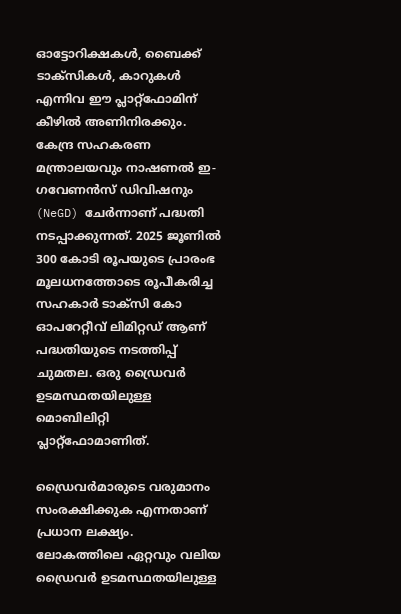ഓട്ടോറിക്ഷകള്‍, ബൈക്ക് ടാക്സികള്‍, കാറുകള്‍ എന്നിവ ഈ പ്ലാറ്റ്‌ഫോമിന് കീഴില്‍ അണിനിരക്കും. കേന്ദ്ര സഹകരണ മന്ത്രാലയവും നാഷണല്‍ ഇ-ഗവേണൻസ് ഡിവിഷനും (NeGD) ചേർന്നാണ് പദ്ധതി നടപ്പാക്കുന്നത്. 2025 ജൂണില്‍ 300 കോടി രൂപയുടെ പ്രാരംഭ മൂലധനത്തോടെ രൂപീകരിച്ച സഹകാർ ടാക്സി കോ ഓപറേറ്റീവ് ലിമിറ്റഡ് ആണ് പദ്ധതിയുടെ നടത്തിപ്പ് ചുമതല. ഒരു ഡ്രൈവർ ഉടമസ്ഥതയിലുള്ള മൊബിലിറ്റി പ്ലാറ്റ്‌ഫോമാണിത്.

ഡ്രൈവർമാരുടെ വരുമാനം സംരക്ഷിക്കുക എന്നതാണ് പ്രധാന ലക്ഷ്യം. ലോകത്തിലെ ഏറ്റവും വലിയ ഡ്രൈവർ ഉടമസ്ഥതയിലുള്ള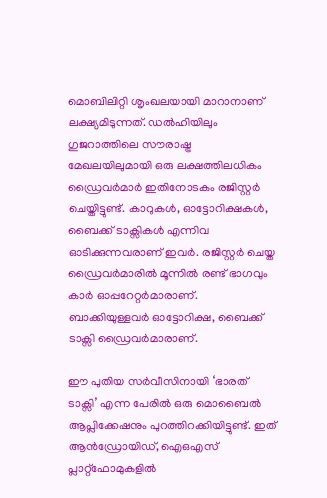മൊബിലിറ്റി ശൃംഖലയായി മാറാനാണ് ലക്ഷ്യമിടുന്നത്. ഡല്‍ഹിയിലും ഗുജറാത്തിലെ സൗരാഷ്ട്ര മേഖലയിലുമായി ഒരു ലക്ഷത്തിലധികം ഡ്രൈവർമാർ ഇതിനോടകം രജിസ്റ്റർ ചെയ്തിട്ടുണ്ട്. കാറുകള്‍, ഓട്ടോറിക്ഷകള്‍, ബൈക്ക് ടാക്സികള്‍ എന്നിവ ഓടിക്കുന്നവരാണ് ഇവർ. രജിസ്റ്റർ ചെയ്ത ഡ്രൈവർമാരില്‍ മൂന്നില്‍ രണ്ട് ഭാഗവും കാർ ഓപ്പറേറ്റർമാരാണ്. ബാക്കിയുള്ളവർ ഓട്ടോറിക്ഷ, ബൈക്ക് ടാക്സി ഡ്രൈവർമാരാണ്.

ഈ പുതിയ സർവീസിനായി ‘ഭാരത് ടാക്സി’ എന്ന പേരില്‍ ഒരു മൊബൈല്‍ ആപ്ലിക്കേഷനും പുറത്തിറക്കിയിട്ടുണ്ട്. ഇത് ആൻഡ്രോയിഡ്, ഐഒഎസ് പ്ലാറ്റ്‌ഫോമുകളില്‍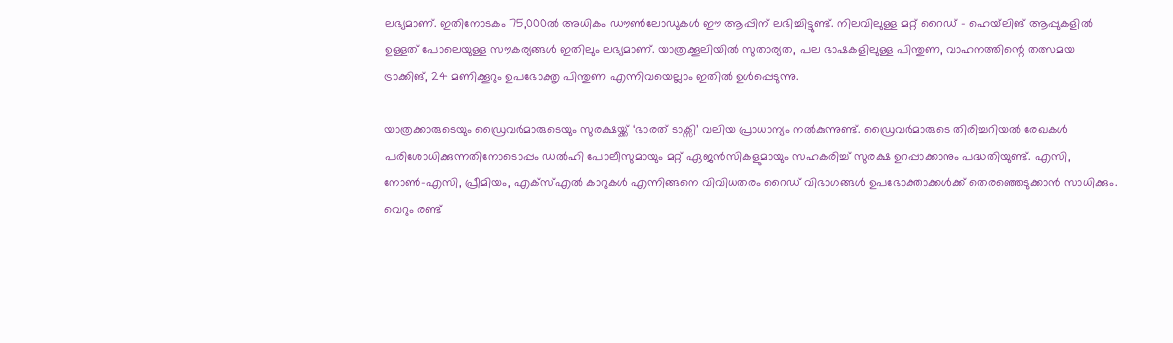ലഭ്യമാണ്. ഇതിനോടകം 75,000ല്‍ അധികം ഡൗണ്‍ലോഡുകള്‍ ഈ ആപ്പിന് ലഭിച്ചിട്ടുണ്ട്. നിലവിലുള്ള മറ്റ് റൈഡ് – ഹെയ്‌ലിങ് ആപ്പുകളില്‍ ഉള്ളത് പോലെയുള്ള സൗകര്യങ്ങള്‍ ഇതിലും ലഭ്യമാണ്. യാത്രക്കൂലിയില്‍ സുതാര്യത, പല ഭാഷകളിലുള്ള പിന്തുണ, വാഹനത്തിന്റെ തത്സമയ ട്രാക്കിങ്, 24 മണിക്കൂറും ഉപഭോക്തൃ പിന്തുണ എന്നിവയെല്ലാം ഇതില്‍ ഉള്‍പ്പെടുന്നു.

യാത്രക്കാരുടെയും ഡ്രൈവർമാരുടെയും സുരക്ഷയ്ക്ക് ‘ഭാരത് ടാക്സി’ വലിയ പ്രാധാന്യം നല്‍കുന്നുണ്ട്. ഡ്രൈവർമാരുടെ തിരിച്ചറിയല്‍ രേഖകള്‍ പരിശോധിക്കുന്നതിനോടൊപ്പം ഡല്‍ഹി പോലീസുമായും മറ്റ് ഏജൻസികളുമായും സഹകരിച്ച്‌ സുരക്ഷ ഉറപ്പാക്കാനും പദ്ധതിയുണ്ട്. എസി, നോണ്‍-എസി, പ്രീമിയം, എക്സ്‌എല്‍ കാറുകള്‍ എന്നിങ്ങനെ വിവിധതരം റൈഡ് വിഭാഗങ്ങള്‍ ഉപഭോക്താക്കള്‍ക്ക് തെരഞ്ഞെടുക്കാൻ സാധിക്കും. വെറും രണ്ട്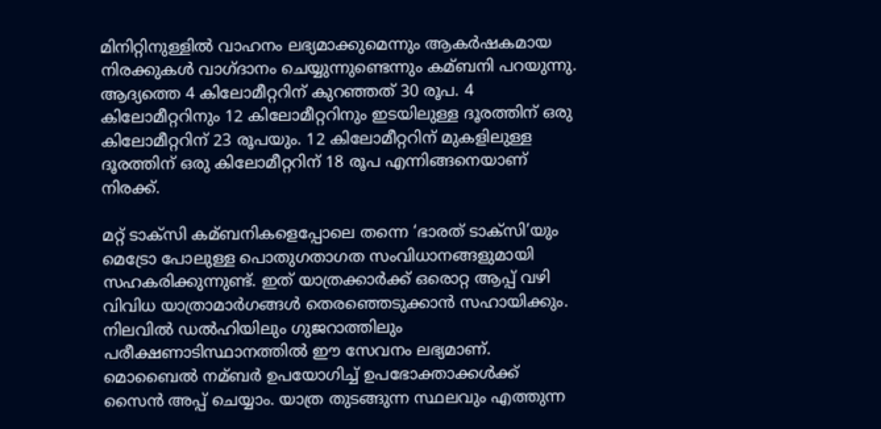മിനിറ്റിനുള്ളില്‍ വാഹനം ലഭ്യമാക്കുമെന്നും ആകർഷകമായ നിരക്കുകള്‍ വാഗ്ദാനം ചെയ്യുന്നുണ്ടെന്നും കമ്ബനി പറയുന്നു. ആദ്യത്തെ 4 കിലോമീറ്ററിന് കുറഞ്ഞത് 30 രൂപ. 4 കിലോമീറ്ററിനും 12 കിലോമീറ്ററിനും ഇടയിലുള്ള ദൂരത്തിന് ഒരു കിലോമീറ്ററിന് 23 രൂപയും. 12 കിലോമീറ്ററിന് മുകളിലുള്ള ദൂരത്തിന് ഒരു കിലോമീറ്ററിന് 18 രൂപ എന്നിങ്ങനെയാണ് നിരക്ക്.

മറ്റ് ടാക്സി കമ്ബനികളെപ്പോലെ തന്നെ ‘ഭാരത് ടാക്സി’യും മെട്രോ പോലുള്ള പൊതുഗതാഗത സംവിധാനങ്ങളുമായി സഹകരിക്കുന്നുണ്ട്. ഇത് യാത്രക്കാർക്ക് ഒരൊറ്റ ആപ്പ് വഴി വിവിധ യാത്രാമാർഗങ്ങള്‍ തെരഞ്ഞെടുക്കാൻ സഹായിക്കും. നിലവില്‍ ഡല്‍ഹിയിലും ഗുജറാത്തിലും പരീക്ഷണാടിസ്ഥാനത്തില്‍ ഈ സേവനം ലഭ്യമാണ്. മൊബൈല്‍ നമ്ബർ ഉപയോഗിച്ച്‌ ഉപഭോക്താക്കള്‍ക്ക് സൈൻ അപ്പ് ചെയ്യാം. യാത്ര തുടങ്ങുന്ന സ്ഥലവും എത്തുന്ന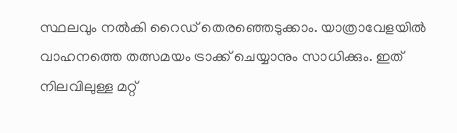സ്ഥലവും നല്‍കി റൈഡ് തെരഞ്ഞെടുക്കാം. യാത്രാവേളയില്‍ വാഹനത്തെ തത്സമയം ട്രാക്ക് ചെയ്യാനും സാധിക്കും. ഇത് നിലവിലുള്ള മറ്റ്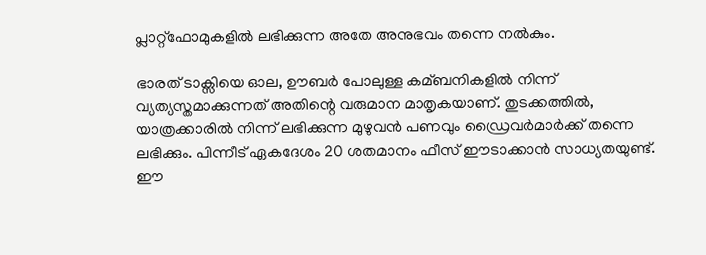പ്ലാറ്റ്‌ഫോമുകളില്‍ ലഭിക്കുന്ന അതേ അനുഭവം തന്നെ നല്‍കും.

ഭാരത് ടാക്സിയെ ഓല, ഊബർ പോലുള്ള കമ്ബനികളില്‍ നിന്ന് വ്യത്യസ്തമാക്കുന്നത് അതിന്റെ വരുമാന മാതൃകയാണ്. തുടക്കത്തില്‍, യാത്രക്കാരില്‍ നിന്ന് ലഭിക്കുന്ന മുഴുവൻ പണവും ഡ്രൈവർമാർക്ക് തന്നെ ലഭിക്കും. പിന്നീട് ഏകദേശം 20 ശതമാനം ഫീസ് ഈടാക്കാൻ സാധ്യതയുണ്ട്. ഈ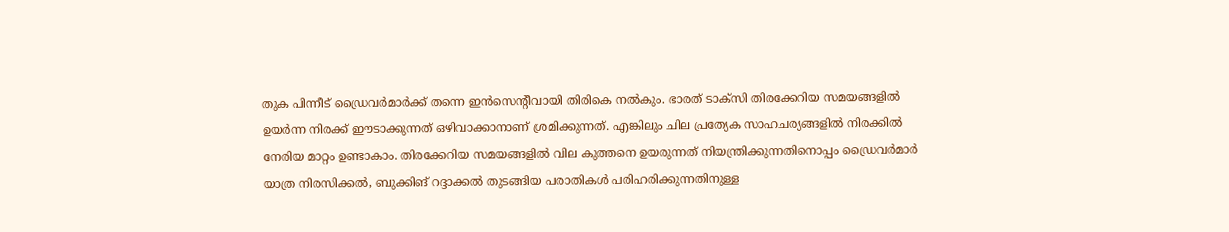തുക പിന്നീട് ഡ്രൈവർമാർക്ക് തന്നെ ഇൻസെന്റീവായി തിരികെ നല്‍കും. ഭാരത് ടാക്സി തിരക്കേറിയ സമയങ്ങളില്‍ ഉയർന്ന നിരക്ക് ഈടാക്കുന്നത് ഒഴിവാക്കാനാണ് ശ്രമിക്കുന്നത്. എങ്കിലും ചില പ്രത്യേക സാഹചര്യങ്ങളില്‍ നിരക്കില്‍ നേരിയ മാറ്റം ഉണ്ടാകാം. തിരക്കേറിയ സമയങ്ങളില്‍ വില കുത്തനെ ഉയരുന്നത് നിയന്ത്രിക്കുന്നതിനൊപ്പം ഡ്രൈവർമാർ യാത്ര നിരസിക്കല്‍, ബുക്കിങ് റദ്ദാക്കല്‍ തുടങ്ങിയ പരാതികള്‍ പരിഹരിക്കുന്നതിനുള്ള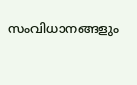സംവിധാനങ്ങളും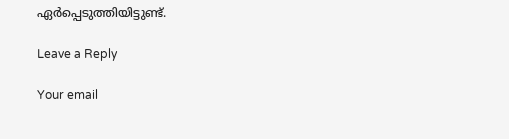ഏർപ്പെടുത്തിയിട്ടുണ്ട്.

Leave a Reply

Your email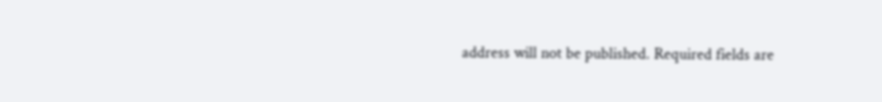address will not be published. Required fields are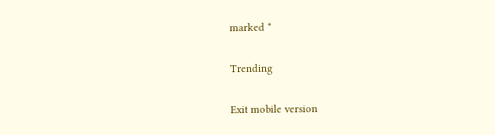marked *

Trending

Exit mobile version